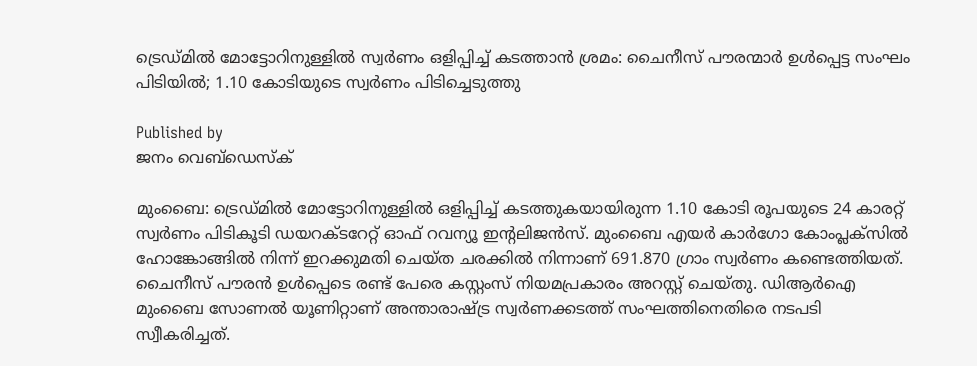ട്രെഡ്മില്‍ മോട്ടോറിനുള്ളില്‍ സ്വര്‍ണം ഒളിപ്പിച്ച് കടത്താന്‍ ശ്രമം: ചൈനീസ് പൗരന്മാര്‍ ഉള്‍പ്പെട്ട സംഘം പിടിയില്‍; 1.10 കോടിയുടെ സ്വര്‍ണം പിടിച്ചെടുത്തു

Published by
ജനം വെബ്‌ഡെസ്ക്

മുംബൈ: ട്രെഡ്മില്‍ മോട്ടോറിനുള്ളില്‍ ഒളിപ്പിച്ച് കടത്തുകയായിരുന്ന 1.10 കോടി രൂപയുടെ 24 കാരറ്റ് സ്വര്‍ണം പിടികൂടി ഡയറക്ടറേറ്റ് ഓഫ് റവന്യൂ ഇന്റലിജന്‍സ്. മുംബൈ എയര്‍ കാര്‍ഗോ കോംപ്ലക്‌സില്‍ ഹോങ്കോങ്ങില്‍ നിന്ന് ഇറക്കുമതി ചെയ്ത ചരക്കില്‍ നിന്നാണ് 691.870 ഗ്രാം സ്വര്‍ണം കണ്ടെത്തിയത്. ചൈനീസ് പൗരന്‍ ഉള്‍പ്പെടെ രണ്ട് പേരെ കസ്റ്റംസ് നിയമപ്രകാരം അറസ്റ്റ് ചെയ്തു. ഡിആര്‍ഐ മുംബൈ സോണല്‍ യൂണിറ്റാണ് അന്താരാഷ്‌ട്ര സ്വര്‍ണക്കടത്ത് സംഘത്തിനെതിരെ നടപടി സ്വീകരിച്ചത്.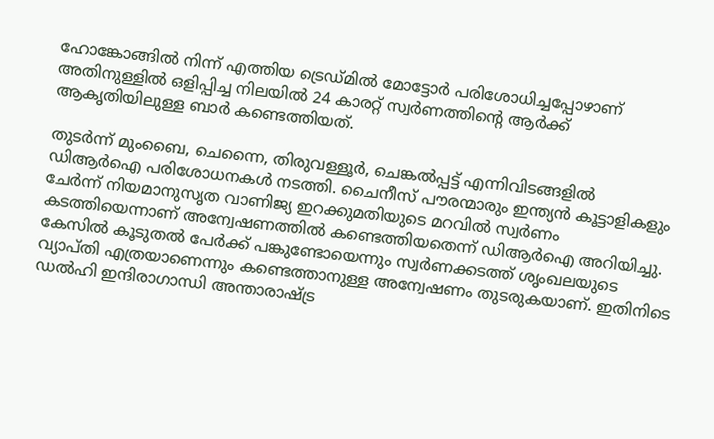ഹോങ്കോങ്ങില്‍ നിന്ന് എത്തിയ ട്രെഡ്മില്‍ മോട്ടോര്‍ പരിശോധിച്ചപ്പോഴാണ് അതിനുള്ളില്‍ ഒളിപ്പിച്ച നിലയില്‍ 24 കാരറ്റ് സ്വര്‍ണത്തിന്റെ ആര്‍ക്ക് ആകൃതിയിലുള്ള ബാര്‍ കണ്ടെത്തിയത്.

തുടര്‍ന്ന് മുംബൈ, ചെന്നൈ, തിരുവള്ളൂര്‍, ചെങ്കല്‍പ്പട്ട് എന്നിവിടങ്ങളില്‍ ഡിആര്‍ഐ പരിശോധനകള്‍ നടത്തി. ചൈനീസ് പൗരന്മാരും ഇന്ത്യന്‍ കൂട്ടാളികളും ചേര്‍ന്ന് നിയമാനുസൃത വാണിജ്യ ഇറക്കുമതിയുടെ മറവില്‍ സ്വര്‍ണം കടത്തിയെന്നാണ് അന്വേഷണത്തില്‍ കണ്ടെത്തിയതെന്ന് ഡിആര്‍ഐ അറിയിച്ചു. കേസില്‍ കൂടുതല്‍ പേര്‍ക്ക് പങ്കുണ്ടോയെന്നും സ്വര്‍ണക്കടത്ത് ശൃംഖലയുടെ വ്യാപ്തി എത്രയാണെന്നും കണ്ടെത്താനുള്ള അന്വേഷണം തുടരുകയാണ്. ഇതിനിടെ ഡല്‍ഹി ഇന്ദിരാഗാന്ധി അന്താരാഷ്‌ട്ര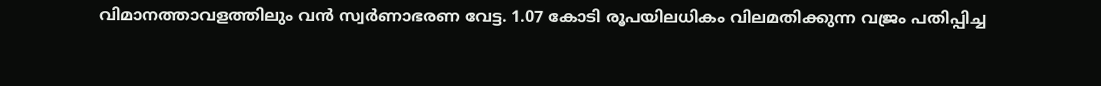വിമാനത്താവളത്തിലും വന്‍ സ്വര്‍ണാഭരണ വേട്ട. 1.07 കോടി രൂപയിലധികം വിലമതിക്കുന്ന വജ്രം പതിപ്പിച്ച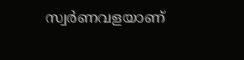സ്വര്‍ണവളയാണ്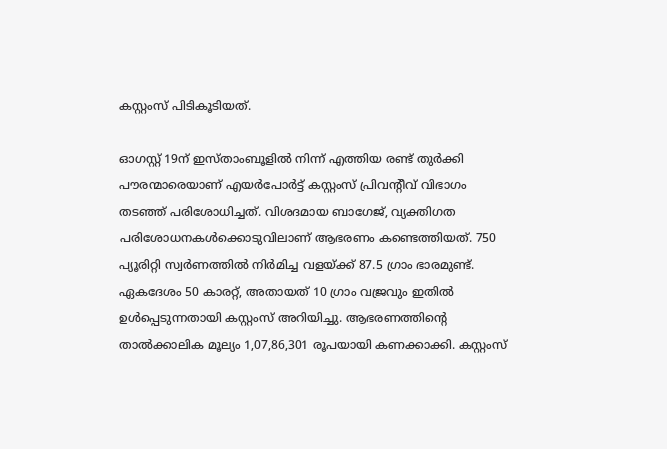കസ്റ്റംസ് പിടികൂടിയത്.

ഓഗസ്റ്റ് 19ന് ഇസ്താംബൂളില്‍ നിന്ന് എത്തിയ രണ്ട് തുര്‍ക്കി പൗരന്മാരെയാണ് എയര്‍പോര്‍ട്ട് കസ്റ്റംസ് പ്രിവന്റീവ് വിഭാഗം തടഞ്ഞ് പരിശോധിച്ചത്. വിശദമായ ബാഗേജ്, വ്യക്തിഗത പരിശോധനകള്‍ക്കൊടുവിലാണ് ആഭരണം കണ്ടെത്തിയത്. 750 പ്യൂരിറ്റി സ്വര്‍ണത്തില്‍ നിര്‍മിച്ച വളയ്‌ക്ക് 87.5 ഗ്രാം ഭാരമുണ്ട്. ഏകദേശം 50 കാരറ്റ്, അതായത് 10 ഗ്രാം വജ്രവും ഇതില്‍ ഉള്‍പ്പെടുന്നതായി കസ്റ്റംസ് അറിയിച്ചു. ആഭരണത്തിന്റെ താല്‍ക്കാലിക മൂല്യം 1,07,86,301 രൂപയായി കണക്കാക്കി. കസ്റ്റംസ്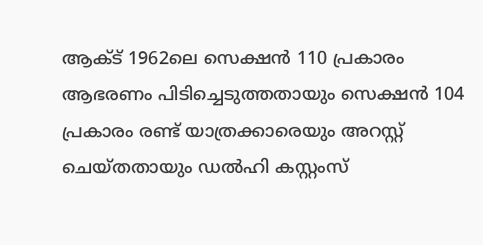ആക്ട് 1962ലെ സെക്ഷന്‍ 110 പ്രകാരം ആഭരണം പിടിച്ചെടുത്തതായും സെക്ഷന്‍ 104 പ്രകാരം രണ്ട് യാത്രക്കാരെയും അറസ്റ്റ് ചെയ്തതായും ഡല്‍ഹി കസ്റ്റംസ്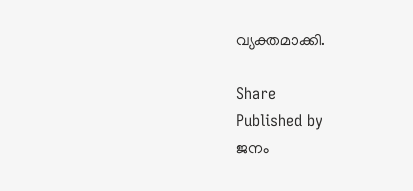വ്യക്തമാക്കി.

Share
Published by
ജനം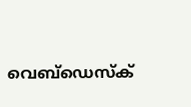വെബ്‌ഡെസ്ക്